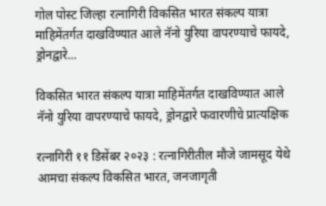गोल पोस्ट जिल्हा रत्नागिरी विकसित भारत संकल्प यात्रा माहिमेंतर्गत दाखविण्यात आले नॅनो युरिया वापरण्याचे फायदे, ड्रोनद्वारे...

विकसित भारत संकल्प यात्रा माहिमेंतर्गत दाखविण्यात आले नॅनो युरिया वापरण्याचे फायदे, ड्रोनद्वारे फवारणीचे प्रात्यक्षिक

रत्नागिरी ११ डिसेंबर २०२३ : रत्नागिरीतील मौजे जामसूद येथे आमचा संकल्प विकसित भारत, जनजागृती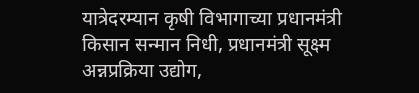यात्रेदरम्यान कृषी विभागाच्या प्रधानमंत्री किसान सन्मान निधी, प्रधानमंत्री सूक्ष्म अन्नप्रक्रिया उद्योग,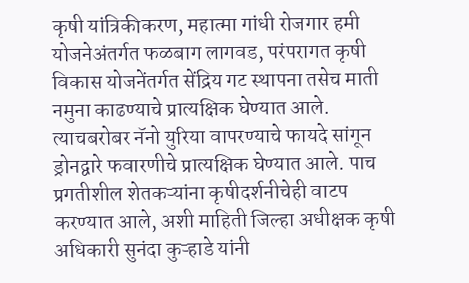कृषी यांत्रिकीकरण, महात्मा गांधी रोजगार हमी योजनेअंतर्गत फळबाग लागवड, परंपरागत कृषी विकास योजनेंतर्गत सेंद्रिय गट स्थापना तसेच माती नमुना काढण्याचे प्रात्यक्षिक घेण्यात आले. त्याचबरोबर नॅनो युरिया वापरण्याचे फायदे सांगून ड्रोनद्वारे फवारणीचे प्रात्यक्षिक घेण्यात आले. पाच प्रगतीशील शेतकऱ्यांना कृषीदर्शनीचेही वाटप करण्यात आले, अशी माहिती जिल्हा अधीक्षक कृषी अधिकारी सुनंदा कुऱ्हाडे यांनी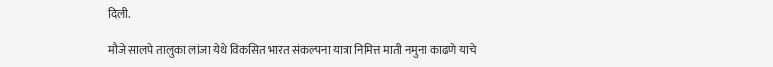दिली.

मौजे सालपे तालुका लांजा येथे विकसित भारत संकल्पना यात्रा निमित्त माती नमुना काढणे याचे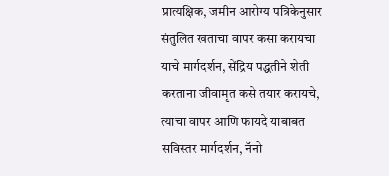प्रात्यक्षिक, जमीन आरोग्य पत्रिकेनुसार संतुलित खताचा वापर कसा करायचा याचे मार्गदर्शन, सेंद्रिय पद्धतीने शेती करताना जीवामृत कसे तयार करायचे, त्याचा वापर आणि फायदे याबाबत सविस्तर मार्गदर्शन, नॅनो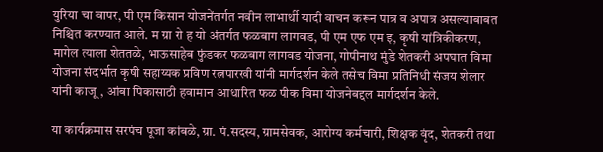युरिया चा वापर, पी एम किसान योजनेंतर्गत नवीन लाभार्थी यादी वाचन करून पात्र व अपात्र असल्याबाबत निश्चित करण्यात आले. म ग्रा रो ह यो अंतर्गत फळबाग लागवड, पी एम एफ एम इ, कृषी यांत्रिकीकरण, मागेल त्याला शेततळे, भाऊसाहेब फुंडकर फळबाग लागवड योजना, गोपीनाथ मुंडे शेतकरी अपघात विमा योजना संदर्भात कृषी सहाय्यक प्रविण रत्नपारखी यांनी मार्गदर्शन केले तसेच विमा प्रतिनिधी संजय शेलार यांनी काजू , आंबा पिकासाठी हवामान आधारित फळ पीक विमा योजनेबद्दल मार्गदर्शन केले.

या कार्यक्रमास सरपंच पूजा कांबळे, ग्रा. पं.सदस्य, ग्रामसेवक, आरोग्य कर्मचारी, शिक्षक वृंद, शेतकरी तथा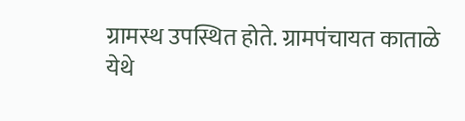ग्रामस्थ उपस्थित होते. ग्रामपंचायत काताळे येथे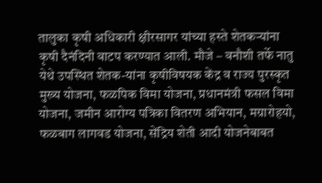तालुका कृषी अधिकारी क्षीरसागर यांच्या हस्ते शेतकऱ्यांना कृषी दैनंदिनी वाटप करण्यात आली. मौजे – वनौशी तर्फे नातु येथे उपस्थित शेतक-यांना कृषीविषयक केंद्र व राज्य पुरस्कृत मुख्य योजना, फळपिक विमा योजना, प्रधानमंत्री फसल विमा योजना, जमीन आरोग्य पत्रिका वितरण अभियान, मग्रारोहयो, फळबाग लागवड योजना, सेंद्रिय शेती आदी योजनेबाबत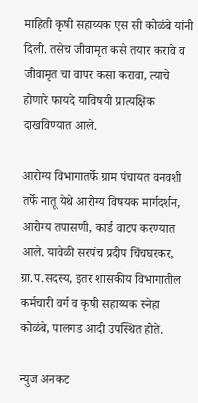माहिती कृषी सहाय्यक एस सी कोळंबे यांनी दिली. तसेच जीवामृत कसे तयार करावे व जीवामृत चा वापर कसा करावा, त्याचे होणारे फायदे याविषयी प्रात्यक्षिक दाखविण्यात आले.

आरोग्य विभागातर्फे ग्राम पंचायत वनवशी तर्फे नातू येथे आरोग्य विषयक मार्गदर्शन, आरोग्य तपासणी, कार्ड वाटप करण्यात आले. यावेळी सरपंच प्रदीप चिंचघरकर, ग्रा.प.सदस्य, इतर शासकीय विभागातील कर्मचारी वर्ग व कृषी सहाय्यक स्नेहा कोळंबे, पालगड आदी उपस्थित होते.

न्युज अनकट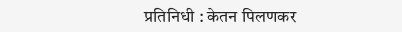प्रतिनिधी : केतन पिलणकर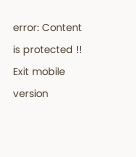error: Content is protected !!
Exit mobile version